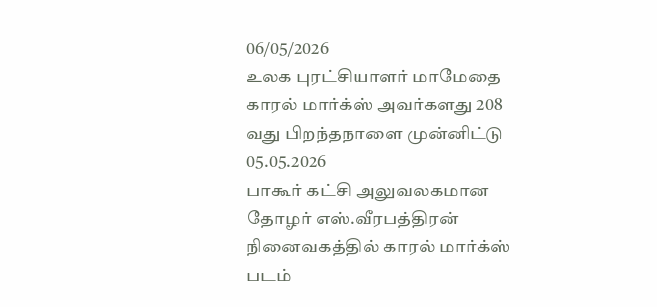06/05/2026
உலக புரட்சியாளர் மாமேதை காரல் மார்க்ஸ் அவர்களது 208 வது பிறந்தநாளை முன்னிட்டு 05.05.2026
பாகூர் கட்சி அலுவலகமான தோழர் எஸ்.வீரபத்திரன் நினைவகத்தில் காரல் மார்க்ஸ் படம்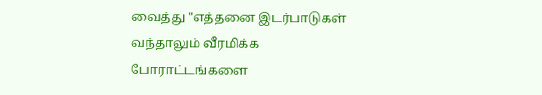வைத்து "எத்தனை இடர்பாடுகள் வந்தாலும் வீரமிக்க போராட்டங்களை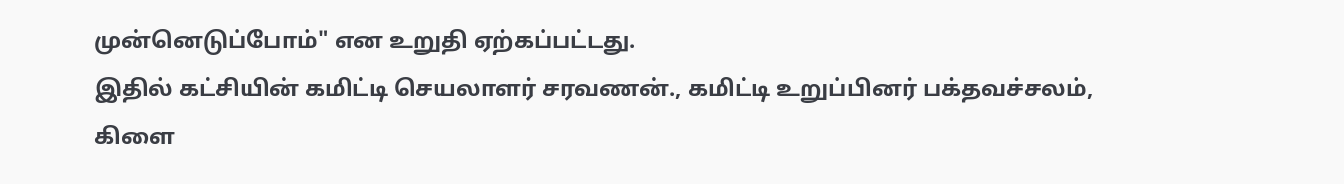முன்னெடுப்போம்" என உறுதி ஏற்கப்பட்டது.
இதில் கட்சியின் கமிட்டி செயலாளர் சரவணன்., கமிட்டி உறுப்பினர் பக்தவச்சலம், கிளை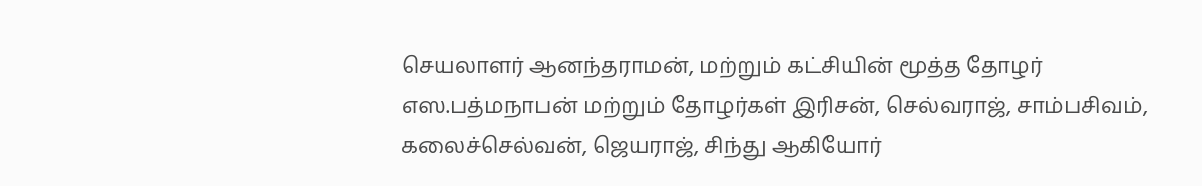செயலாளர் ஆனந்தராமன், மற்றும் கட்சியின் மூத்த தோழர் எஸ.பத்மநாபன் மற்றும் தோழர்கள் இரிசன், செல்வராஜ், சாம்பசிவம், கலைச்செல்வன், ஜெயராஜ், சிந்து ஆகியோர்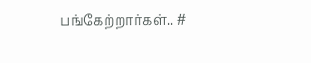பங்கேற்றார்கள்.. #